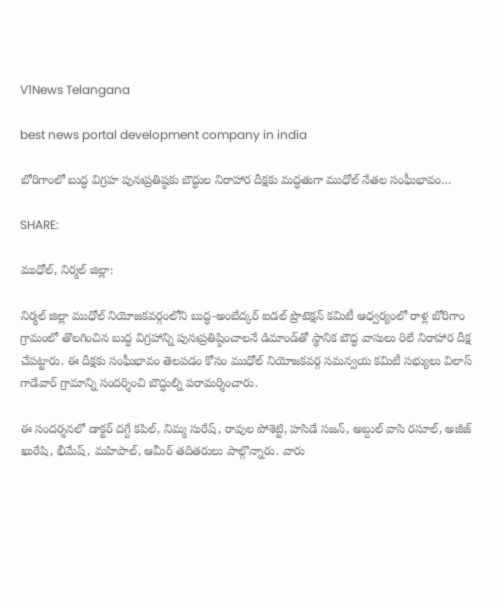V1News Telangana

best news portal development company in india

బోరిగాంలో బుద్ధ విగ్రహ పునఃప్రతిష్ఠకు బౌద్ధుల నిరాహార దీక్షకు మద్ధతుగా ముధోల్ నేతల సంఘీభావం…

SHARE:

ముధోల్, నిర్మల్ జిల్లా:

నిర్మల్ జిల్లా ముధోల్ నియోజకవర్గంలోని బుద్ధ-అంబేద్కర్ ఐడల్ ప్రొటెక్షన్ కమిటీ ఆధ్వర్యంలో రాళ్ల బోరిగాం గ్రామంలో తొలగించిన బుద్ధ విగ్రహాన్ని పునఃప్రతిష్ఠించాలనే డిమాండ్‌తో స్థానిక బౌద్ధ వాసులు రిలే నిరాహార దీక్ష చేపట్టారు. ఈ దీక్షకు సంఘీభావం తెలపడం కోసం ముధోల్ నియోజకవర్గ సమన్వయ కమిటీ సభ్యులు విలాస్ గాడేవార్ గ్రామాన్ని సందర్శించి బౌద్ధుల్ని పరామర్శించారు.

ఈ సందర్శనలో డాక్టర్ దగ్దే కపిల్, నిమ్మ సురేష్, రావుల పోశెట్టి, హసిడే సజన్, అబ్దుల్ వాసి రసూల్, అజీజ్ ఖురేషి, భీమేష్, మహిపాల్, ఆమీర్ తదితరులు పాల్గొన్నారు. వారు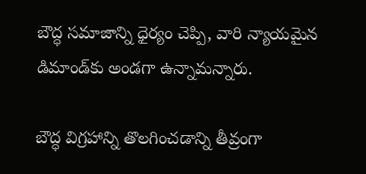బౌద్ధ సమాజాన్ని ధైర్యం చెప్పి, వారి న్యాయమైన డిమాండ్‌కు అండగా ఉన్నామన్నారు.

బౌద్ధ విగ్రహాన్ని తొలగించడాన్ని తీవ్రంగా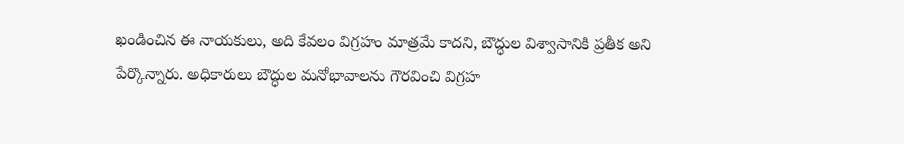ఖండించిన ఈ నాయకులు, అది కేవలం విగ్రహం మాత్రమే కాదని, బౌద్ధుల విశ్వాసానికి ప్రతీక అని పేర్కొన్నారు. అధికారులు బౌద్ధుల మనోభావాలను గౌరవించి విగ్రహ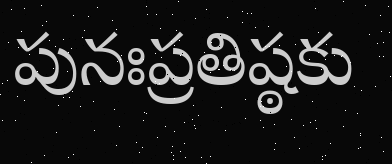పునఃప్రతిష్ఠకు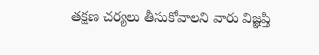తక్షణ చర్యలు తీసుకోవాలని వారు విజ్ఞప్తి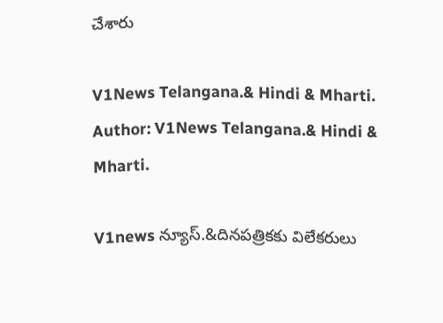చేశారు

V1News Telangana.& Hindi & Mharti.
Author: V1News Telangana.& Hindi & Mharti.

V1news న్యూస్.&దినపత్రికకు విలేకరులు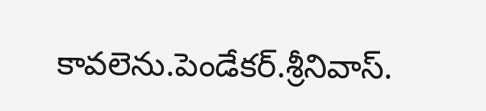కావలెను.పెండేకర్.శ్రీనివాస్.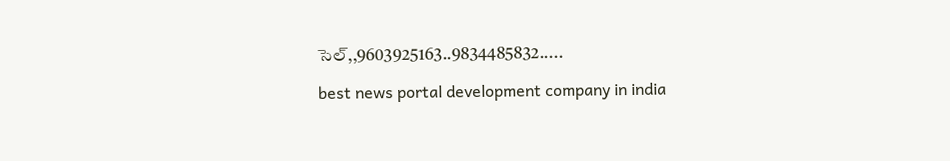సెల్,,9603925163..9834485832.....

best news portal development company in india